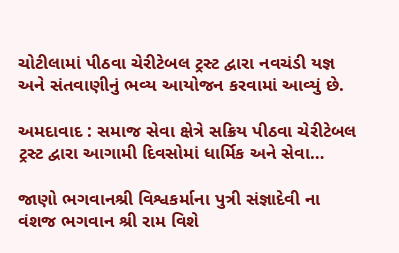ચોટીલામાં પીઠવા ચેરીટેબલ ટ્રસ્ટ દ્વારા નવચંડી યજ્ઞ અને સંતવાણીનું ભવ્ય આયોજન કરવામાં આવ્યું છે.

અમદાવાદ : સમાજ સેવા ક્ષેત્રે સક્રિય પીઠવા ચેરીટેબલ ટ્રસ્ટ દ્વારા આગામી દિવસોમાં ધાર્મિક અને સેવા…

જાણો ભગવાનશ્રી વિશ્વકર્માના પુત્રી સંજ્ઞાદેવી ના વંશજ ભગવાન શ્રી રામ વિશે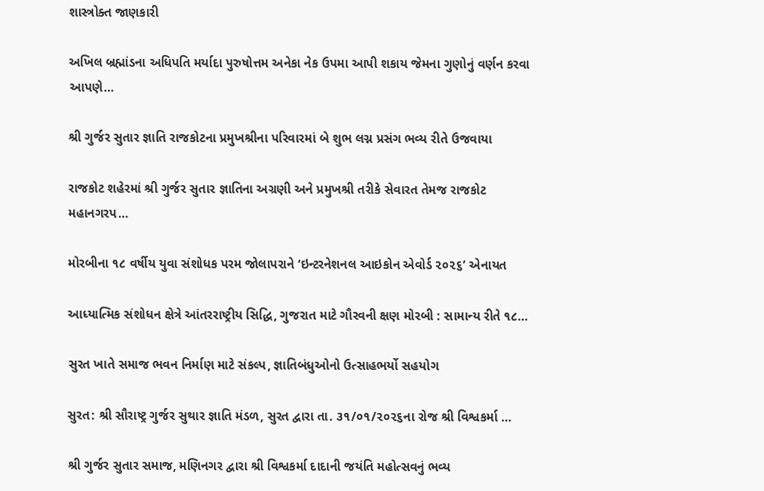શાસ્ત્રોક્ત જાણકારી

અખિલ બ્રહ્માંડના અધિપતિ મર્યાદા પુરુષોત્તમ અનેકા નેક ઉપમા આપી શકાય જેમના ગુણોનું વર્ણન કરવા આપણે…

શ્રી ગુર્જર સુતાર જ્ઞાતિ રાજકોટના પ્રમુખશ્રીના પરિવારમાં બે શુભ લગ્ન પ્રસંગ ભવ્ય રીતે ઉજવાયા

રાજકોટ શહેરમાં શ્રી ગુર્જર સુતાર જ્ઞાતિના અગ્રણી અને પ્રમુખશ્રી તરીકે સેવારત તેમજ રાજકોટ મહાનગરપ…

મોરબીના ૧૮ વર્ષીય યુવા સંશોધક પરમ જોલાપરાને ‘ઇન્ટરનેશનલ આઇકોન એવોર્ડ ૨૦૨૬’ એનાયત

આધ્યાત્મિક સંશોધન ક્ષેત્રે આંતરરાષ્ટ્રીય સિદ્ધિ, ગુજરાત માટે ગૌરવની ક્ષણ મોરબી : સામાન્ય રીતે ૧૮…

સુરત ખાતે સમાજ ભવન નિર્માણ માટે સંકલ્પ, જ્ઞાતિબંધુઓનો ઉત્સાહભર્યો સહયોગ

સુરત: શ્રી સૌરાષ્ટ્ર ગુર્જર સુથાર જ્ઞાતિ મંડળ, સુરત દ્વારા તા. ૩૧/૦૧/૨૦૨૬ના રોજ શ્રી વિશ્વકર્મા …

શ્રી ગુર્જર સુતાર સમાજ, મણિનગર દ્વારા શ્રી વિશ્વકર્મા દાદાની જયંતિ મહોત્સવનું ભવ્ય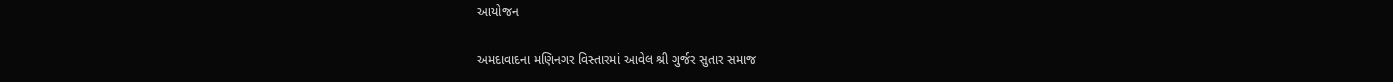આયોજન

અમદાવાદના મણિનગર વિસ્તારમાં આવેલ શ્રી ગુર્જર સુતાર સમાજ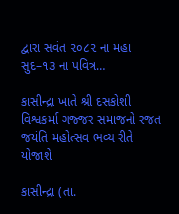દ્વારા સવંત ૨૦૮૨ ના મહા સુદ–૧૩ ના પવિત્ર…

કાસીન્દ્રા ખાતે શ્રી દસકોશી વિશ્વકર્મા ગજ્જર સમાજનો રજત જયંતિ મહોત્સવ ભવ્ય રીતે યોજાશે

કાસીન્દ્રા (તા.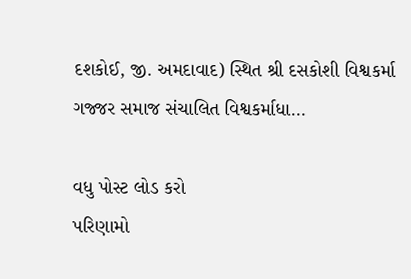દશકોઈ, જી. અમદાવાદ) સ્થિત શ્રી દસકોશી વિશ્વકર્મા ગજ્જર સમાજ સંચાલિત વિશ્વકર્માધા…

વધુ પોસ્ટ લોડ કરો
પરિણામો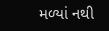મળ્યાં નથી